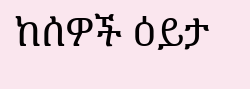ከሰዎች ዕይታ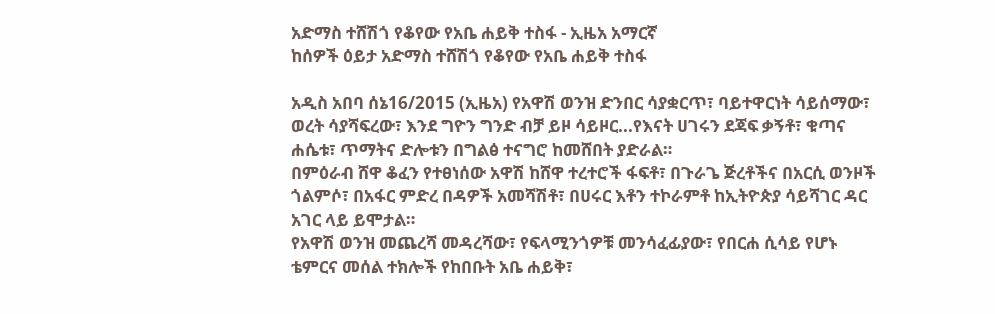አድማስ ተሸሽጎ የቆየው የአቤ ሐይቅ ተስፋ - ኢዜአ አማርኛ
ከሰዎች ዕይታ አድማስ ተሸሽጎ የቆየው የአቤ ሐይቅ ተስፋ

አዲስ አበባ ሰኔ16/2015 (ኢዜአ) የአዋሽ ወንዝ ድንበር ሳያቋርጥ፣ ባይተዋርነት ሳይሰማው፣ ወረት ሳያሻፍረው፣ እንደ ግዮን ግንድ ብቻ ይዞ ሳይዞር...የእናት ሀገሩን ደጃፍ ቃኝቶ፣ ቁጣና ሐሴቱ፣ ጥማትና ድሎቱን በግልፅ ተናግሮ ከመሸበት ያድራል።
በምዕራብ ሸዋ ቆፈን የተፀነሰው አዋሽ ከሸዋ ተረተሮች ፋፍቶ፣ በጉራጌ ጅረቶችና በአርሲ ወንዞች ጎልምሶ፣ በአፋር ምድረ በዳዎች አመሻሽቶ፣ በሀሩር እቶን ተኮራምቶ ከኢትዮጵያ ሳይሻገር ዳር አገር ላይ ይሞታል።
የአዋሽ ወንዝ መጨረሻ መዳረሻው፣ የፍላሚንጎዎቹ መንሳፈፊያው፣ የበርሐ ሲሳይ የሆኑ ቴምርና መሰል ተክሎች የከበቡት አቤ ሐይቅ፣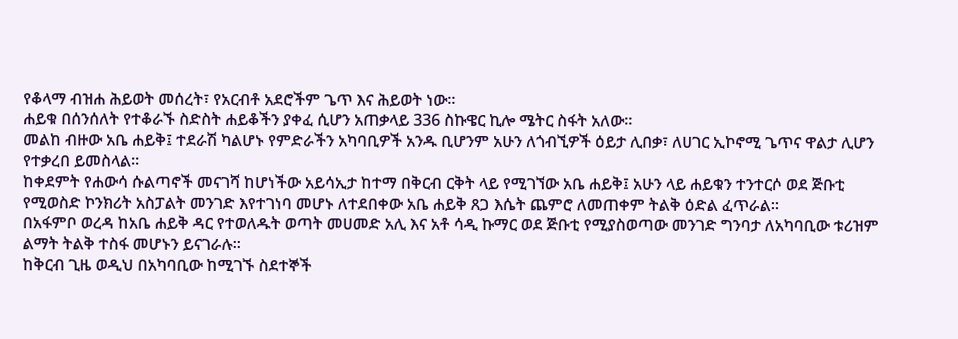የቆላማ ብዝሐ ሕይወት መሰረት፣ የአርብቶ አደሮችም ጌጥ እና ሕይወት ነው።
ሐይቁ በሰንሰለት የተቆራኙ ስድስት ሐይቆችን ያቀፈ ሲሆን አጠቃላይ 336 ስኩዌር ኪሎ ሜትር ስፋት አለው።
መልከ ብዙው አቤ ሐይቅ፤ ተደራሽ ካልሆኑ የምድራችን አካባቢዎች አንዱ ቢሆንም አሁን ለጎብኚዎች ዕይታ ሊበቃ፣ ለሀገር ኢኮኖሚ ጌጥና ዋልታ ሊሆን የተቃረበ ይመስላል።
ከቀደምት የሐውሳ ሱልጣኖች መናገሻ ከሆነችው አይሳኢታ ከተማ በቅርብ ርቅት ላይ የሚገኘው አቤ ሐይቅ፤ አሁን ላይ ሐይቁን ተንተርሶ ወደ ጅቡቲ የሚወስድ ኮንክሪት አስፓልት መንገድ እየተገነባ መሆኑ ለተደበቀው አቤ ሐይቅ ጸጋ እሴት ጨምሮ ለመጠቀም ትልቅ ዕድል ፈጥራል።
በአፋምቦ ወረዳ ከአቤ ሐይቅ ዳር የተወለዱት ወጣት መሀመድ አሊ እና አቶ ሳዲ ኩማር ወደ ጅቡቲ የሚያስወጣው መንገድ ግንባታ ለአካባቢው ቱሪዝም ልማት ትልቅ ተስፋ መሆኑን ይናገራሉ።
ከቅርብ ጊዜ ወዲህ በአካባቢው ከሚገኙ ስደተኞች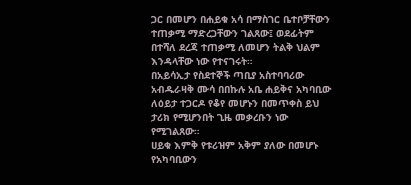ጋር በመሆን በሐይቁ አሳ በማስገር ቤተቦቻቸውን ተጠቃሚ ማድረጋቸውን ገልጸው፤ ወደፊትም በተሻለ ደረጃ ተጠቃሚ ለመሆን ትልቅ ህልም እንዳላቸው ነው የተናገሩት።
በአይሳኢታ የስደተኞች ጣቢያ አስተባባሪው አብዱራዛቅ ሙሳ በበኩሉ አቤ ሐይቅና አካባቢው ለዕይታ ተጋርዶ የቆየ መሆኑን በመጥቀስ ይህ ታሪክ የሚሆንበት ጊዜ መቃረቡን ነው የሚገልጸው።
ሀይቁ እምቅ የቱሪዝም አቅም ያለው በመሆኑ የአካባቢውን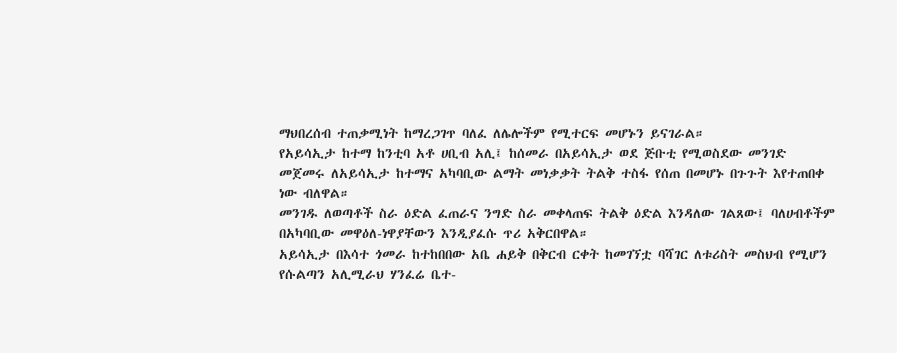ማህበረሰብ ተጠቃሚነት ከማረጋገጥ ባለፈ ለሌሎችም የሚተርፍ መሆኑን ይናገራል።
የአይሳኢታ ከተማ ከንቲባ አቶ ሀቢብ አሊ፤ ከሰመራ በአይሳኢታ ወደ ጅቡቲ የሚወስደው መንገድ መጀመሩ ለአይሳኢታ ከተማና አካባቢው ልማት መነቃቃት ትልቅ ተስፋ የሰጠ በመሆኑ በጉጉት እየተጠበቀ ነው ብለዋል።
መንገዱ ለወጣቶች ስራ ዕድል ፈጠራና ንግድ ስራ መቀላጠፍ ትልቅ ዕድል እንዳለው ገልጸው፤ ባለሀብቶችም በአካባቢው መዋዕለ-ነዋያቸውን እንዲያፈሱ ጥሪ አቅርበዋል።
አይሳኢታ በእሳተ ጎመራ ከተከበበው አቤ ሐይቅ በቅርብ ርቀት ከመገኘቷ ባሻገር ለቱሪስት መስህብ የሚሆን የሱልጣን አሊሚራህ ሃንፈሬ ቤተ-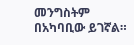መንግስትም በአካባቢው ይገኛል።